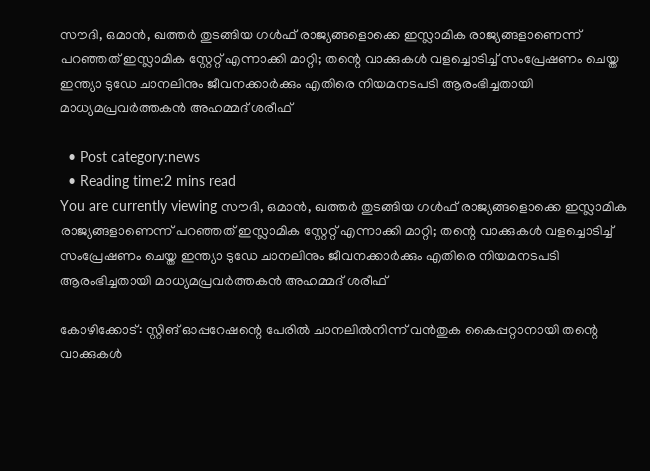സൗദി, ഒമാന്‍, ഖത്തര്‍ തുടങ്ങിയ ഗള്‍ഫ് രാജ്യങ്ങളൊക്കെ ഇസ്ലാമിക രാജ്യങ്ങളാണെന്ന് പറഞ്ഞത് ഇസ്ലാമിക സ്റ്റേറ്റ് എന്നാക്കി മാറ്റി; തന്റെ വാക്കുകള്‍ വളച്ചൊടിച്ച്‌ സംപ്രേഷണം ചെയ്ത ഇന്ത്യാ ടുഡേ ചാനലിനും ജീവനക്കാര്‍ക്കും എതിരെ നിയമനടപടി ആരംഭിച്ചതായി മാധ്യമപ്രവര്‍ത്തകന്‍ അഹമ്മദ് ശരീഫ്

  • Post category:news
  • Reading time:2 mins read
You are currently viewing സൗദി, ഒമാന്‍, ഖത്തര്‍ തുടങ്ങിയ ഗള്‍ഫ് രാജ്യങ്ങളൊക്കെ ഇസ്ലാമിക രാജ്യങ്ങളാണെന്ന് പറഞ്ഞത് ഇസ്ലാമിക സ്റ്റേറ്റ് എന്നാക്കി മാറ്റി; തന്റെ വാക്കുകള്‍ വളച്ചൊടിച്ച്‌ സംപ്രേഷണം ചെയ്ത ഇന്ത്യാ ടുഡേ ചാനലിനും ജീവനക്കാര്‍ക്കും എതിരെ നിയമനടപടി ആരംഭിച്ചതായി മാധ്യമപ്രവര്‍ത്തകന്‍ അഹമ്മദ് ശരീഫ്

കോഴിക്കോട്: സ്റ്റിങ് ഓപ്പറേഷന്റെ പേരില്‍ ചാനലില്‍നിന്ന് വന്‍തുക കൈപ്പറ്റാനായി തന്റെ വാക്കുകള്‍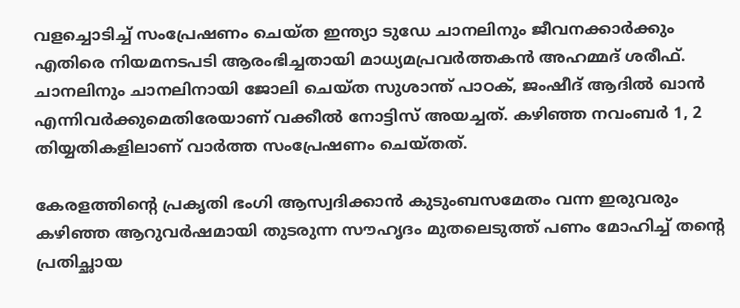വളച്ചൊടിച്ച്‌ സംപ്രേഷണം ചെയ്ത ഇന്ത്യാ ടുഡേ ചാനലിനും ജീവനക്കാര്‍ക്കും എതിരെ നിയമനടപടി ആരംഭിച്ചതായി മാധ്യമപ്രവര്‍ത്തകന്‍ അഹമ്മദ് ശരീഫ്. ചാനലിനും ചാനലിനായി ജോലി ചെയ്ത സുശാന്ത് പാഠക്, ജംഷീദ് ആദില്‍ ഖാന്‍ എന്നിവര്‍ക്കുമെതിരേയാണ് വക്കീല്‍ നോട്ടിസ് അയച്ചത്. കഴിഞ്ഞ നവംബര്‍ 1, 2 തിയ്യതികളിലാണ് വാര്‍ത്ത സംപ്രേഷണം ചെയ്തത്.

കേരളത്തിന്റെ പ്രകൃതി ഭംഗി ആസ്വദിക്കാന്‍ കുടുംബസമേതം വന്ന ഇരുവരും കഴിഞ്ഞ ആറുവര്‍ഷമായി തുടരുന്ന സൗഹൃദം മുതലെടുത്ത് പണം മോഹിച്ച്‌ തന്റെ പ്രതിച്ഛായ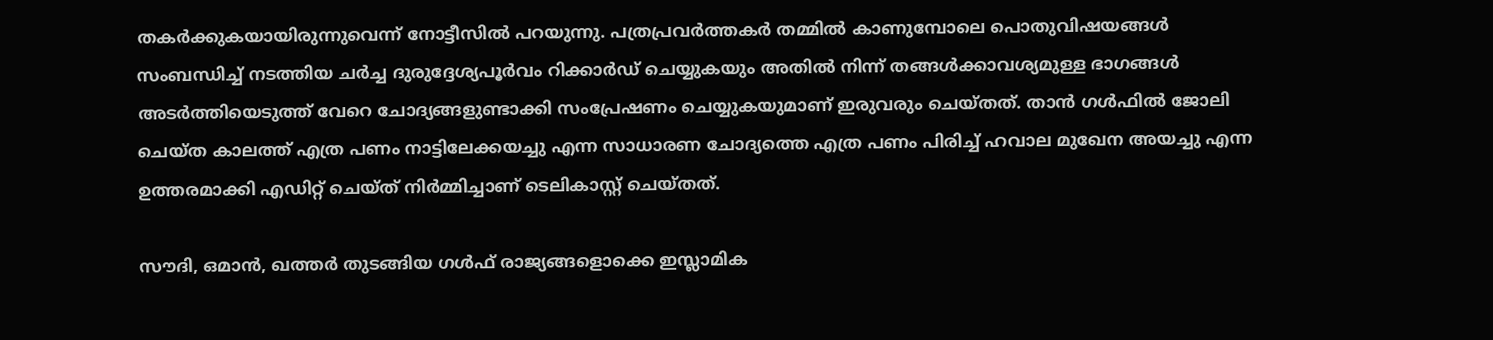തകര്‍ക്കുകയായിരുന്നുവെന്ന് നോട്ടീസില്‍ പറയുന്നു. പത്രപ്രവര്‍ത്തകര്‍ തമ്മില്‍ കാണുമ്പോലെ പൊതുവിഷയങ്ങള്‍ സംബന്ധിച്ച്‌ നടത്തിയ ചര്‍ച്ച ദുരുദ്ദേശ്യപൂര്‍വം റിക്കാര്‍ഡ് ചെയ്യുകയും അതില്‍ നിന്ന് തങ്ങള്‍ക്കാവശ്യമുള്ള ഭാഗങ്ങള്‍ അടര്‍ത്തിയെടുത്ത് വേറെ ചോദ്യങ്ങളുണ്ടാക്കി സംപ്രേഷണം ചെയ്യുകയുമാണ് ഇരുവരും ചെയ്തത്. താന്‍ ഗള്‍ഫില്‍ ജോലി ചെയ്ത കാലത്ത് എത്ര പണം നാട്ടിലേക്കയച്ചു എന്ന സാധാരണ ചോദ്യത്തെ എത്ര പണം പിരിച്ച്‌ ഹവാല മുഖേന അയച്ചു എന്ന ഉത്തരമാക്കി എഡിറ്റ് ചെയ്ത് നിര്‍മ്മിച്ചാണ് ടെലികാസ്റ്റ് ചെയ്തത്.

സൗദി, ഒമാന്‍, ഖത്തര്‍ തുടങ്ങിയ ഗള്‍ഫ് രാജ്യങ്ങളൊക്കെ ഇസ്ലാമിക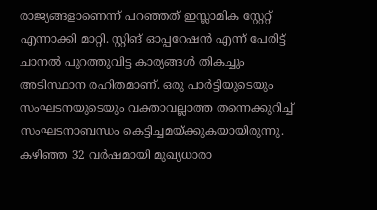രാജ്യങ്ങളാണെന്ന് പറഞ്ഞത് ഇസ്ലാമിക സ്റ്റേറ്റ് എന്നാക്കി മാറ്റി. സ്റ്റിങ് ഓപ്പറേഷന്‍ എന്ന് പേരിട്ട് ചാനല്‍ പുറത്തുവിട്ട കാര്യങ്ങള്‍ തികച്ചും അടിസ്ഥാന രഹിതമാണ്. ഒരു പാര്‍ട്ടിയുടെയും സംഘടനയുടെയും വക്താവല്ലാത്ത തന്നെക്കുറിച്ച്‌ സംഘടനാബന്ധം കെട്ടിച്ചമയ്ക്കുകയായിരുന്നു. കഴിഞ്ഞ 32 വര്‍ഷമായി മുഖ്യധാരാ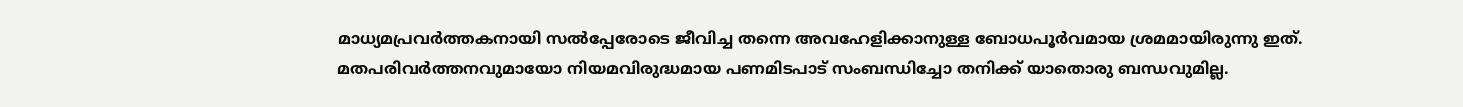മാധ്യമപ്രവര്‍ത്തകനായി സല്‍പ്പേരോടെ ജീവിച്ച തന്നെ അവഹേളിക്കാനുള്ള ബോധപൂര്‍വമായ ശ്രമമായിരുന്നു ഇത്. മതപരിവര്‍ത്തനവുമായോ നിയമവിരുദ്ധമായ പണമിടപാട് സംബന്ധിച്ചോ തനിക്ക് യാതൊരു ബന്ധവുമില്ല.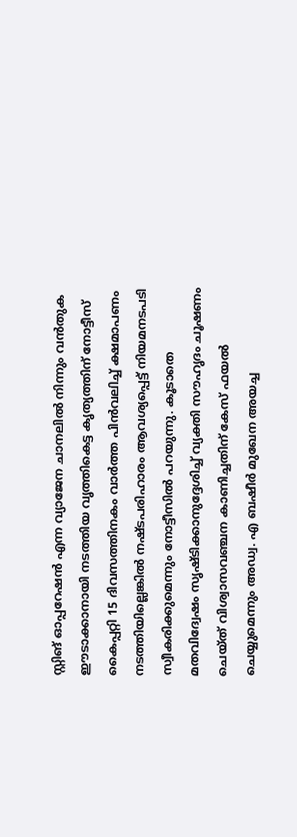സ്റ്റിങ് ഓപ്പറേഷന്‍ എന്ന വ്യാജേന ചാനലില്‍ നിന്നും വന്‍തുക ഈടാക്കാനായി നടത്തിയ വൃത്തികെട്ട കൃത്യത്തിന് നോട്ടീസ് കൈപ്പറ്റി 15 ദിവസത്തിനകം വാര്‍ത്ത പിന്‍വലിച്ച്‌ ക്ഷമാപണം നടത്തിയില്ലെങ്കില്‍ നഷ്ടപരിഹാരം ആവശ്യപ്പെട്ട് നിയമനടപടി സ്വീകരിക്കുമെന്നും നോട്ടീസില്‍ പറയുന്നു. കൂടാതെ മതവിദ്വേഷം സൃഷ്ടിക്കാനുദ്ദേശിച്ച്‌ വ്യക്തി സൗഹൃദം ചൂഷണം ചെയ്ത് വിശ്വാസവഞ്ചന കാണിച്ചതിന് കേസ് ഫയല്‍ ചെയ്യുമെന്നും അഡ്വ. എ ബഷീര്‍ മുഖേന അയച്ച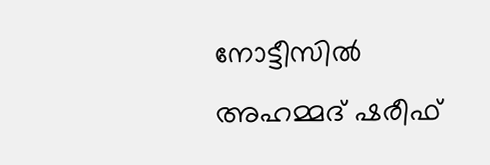നോട്ടീസില്‍ അഹമ്മദ് ഷരീഫ്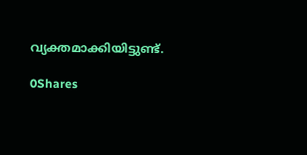വ്യക്തമാക്കിയിട്ടുണ്ട്.

0Shares